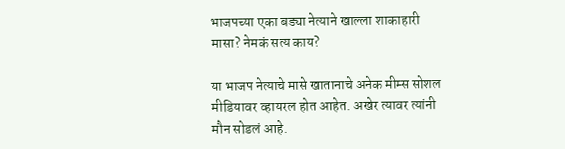भाजपच्या एका बड्या नेत्याने खाल्ला शाकाहारी मासा? नेमकं सत्य काय?

या भाजप नेत्याचे मासे खातानाचे अनेक मीम्स सोशल मीडियावर व्हायरल होत आहेत. अखेर त्यावर त्यांनी मौन सोडलं आहे.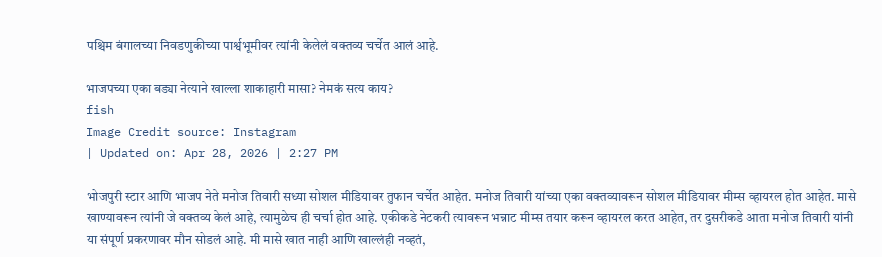पश्चिम बंगालच्या निवडणुकीच्या पार्श्वभूमीवर त्यांनी केलेलं वक्तव्य चर्चेत आलं आहे.

भाजपच्या एका बड्या नेत्याने खाल्ला शाकाहारी मासा? नेमकं सत्य काय?
fish
Image Credit source: Instagram
| Updated on: Apr 28, 2026 | 2:27 PM

भोजपुरी स्टार आणि भाजप नेते मनोज तिवारी सध्या सोशल मीडियावर तुफान चर्चेत आहेत. मनोज तिवारी यांच्या एका वक्तव्यावरून सोशल मीडियावर मीम्स व्हायरल होत आहेत. मासे खाण्यावरून त्यांनी जे वक्तव्य केलं आहे, त्यामुळेच ही चर्चा होत आहे. एकीकडे नेटकरी त्यावरून भन्नाट मीम्स तयार करून व्हायरल करत आहेत, तर दुसरीकडे आता मनोज तिवारी यांनी या संपूर्ण प्रकरणावर मौन सोडलं आहे. मी मासे खात नाही आणि खाल्लंही नव्हतं,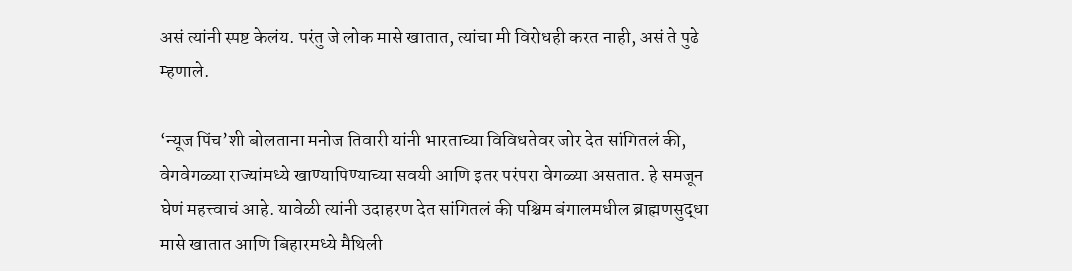असं त्यांनी स्पष्ट केलंय. परंतु जे लोक मासे खातात, त्यांचा मी विरोधही करत नाही, असं ते पुढे म्हणाले.

‘न्यूज पिंच’शी बोलताना मनोज तिवारी यांनी भारताच्या विविधतेवर जोर देत सांगितलं की, वेगवेगळ्या राज्यांमध्ये खाण्यापिण्याच्या सवयी आणि इतर परंपरा वेगळ्या असतात. हे समजून घेणं महत्त्वाचं आहे. यावेळी त्यांनी उदाहरण देत सांगितलं की पश्चिम बंगालमधील ब्राह्मणसुद्धा मासे खातात आणि बिहारमध्ये मैथिली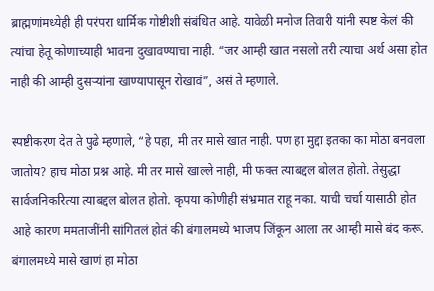ब्राह्मणांमध्येही ही परंपरा धार्मिक गोष्टीशी संबंधित आहे. यावेळी मनोज तिवारी यांनी स्पष्ट केलं की त्यांचा हेतू कोणाच्याही भावना दुखावण्याचा नाही. “जर आम्ही खात नसलो तरी त्याचा अर्थ असा होत नाही की आम्ही दुसऱ्यांना खाण्यापासून रोखावं”, असं ते म्हणाले.

स्पष्टीकरण देत ते पुढे म्हणाले, “हे पहा, मी तर मासे खात नाही. पण हा मुद्दा इतका का मोठा बनवला जातोय? हाच मोठा प्रश्न आहे. मी तर मासे खाल्ले नाही, मी फक्त त्याबद्दल बोलत होतो. तेसुद्धा सार्वजनिकरित्या त्याबद्दल बोलत होतो. कृपया कोणीही संभ्रमात राहू नका. याची चर्चा यासाठी होत आहे कारण ममताजींनी सांगितलं होतं की बंगालमध्ये भाजप जिंकून आला तर आम्ही मासे बंद करू. बंगालमध्ये मासे खाणं हा मोठा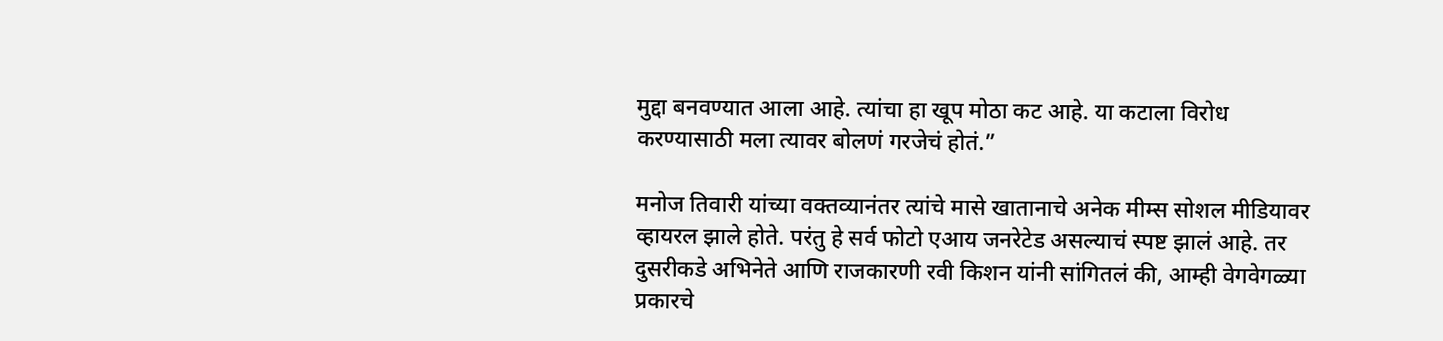मुद्दा बनवण्यात आला आहे. त्यांचा हा खूप मोठा कट आहे. या कटाला विरोध करण्यासाठी मला त्यावर बोलणं गरजेचं होतं.”

मनोज तिवारी यांच्या वक्तव्यानंतर त्यांचे मासे खातानाचे अनेक मीम्स सोशल मीडियावर व्हायरल झाले होते. परंतु हे सर्व फोटो एआय जनरेटेड असल्याचं स्पष्ट झालं आहे. तर दुसरीकडे अभिनेते आणि राजकारणी रवी किशन यांनी सांगितलं की, आम्ही वेगवेगळ्या प्रकारचे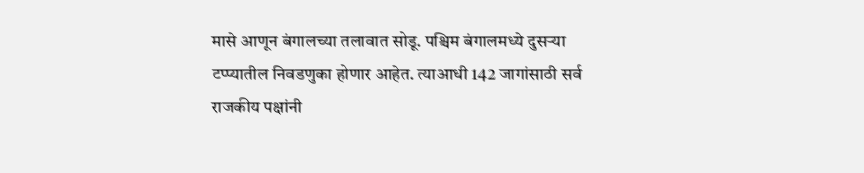मासे आणून बंगालच्या तलावात सोडू. पश्चिम बंगालमध्ये दुसऱ्या टप्प्यातील निवडणुका होणार आहेत. त्याआधी 142 जागांसाठी सर्व राजकीय पक्षांनी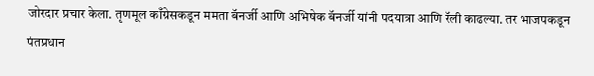जोरदार प्रचार केला. तृणमूल काँग्रेसकडून ममता बॅनर्जी आणि अभिषेक बॅनर्जी यांनी पदयात्रा आणि रॅली काढल्या. तर भाजपकडून पंतप्रधान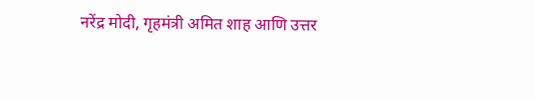नरेंद्र मोदी, गृहमंत्री अमित शाह आणि उत्तर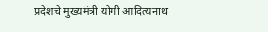प्रदेशचे मुख्यमंत्री योगी आदित्यनाथ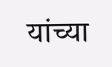यांच्या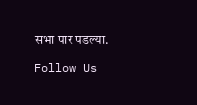सभा पार पडल्या.

Follow Us